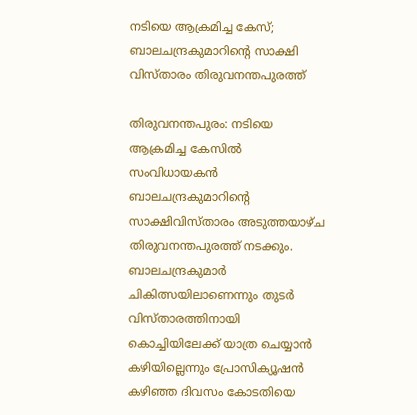നടിയെ ആക്രമിച്ച കേസ്; ബാലചന്ദ്രകുമാറിന്റെ സാക്ഷി വിസ്താരം തിരുവനന്തപുരത്ത്

തിരുവനന്തപുരം: നടിയെ ആക്രമിച്ച കേസില്‍ സംവിധായകന്‍ ബാലചന്ദ്രകുമാറിന്റെ സാക്ഷിവിസ്താരം അടുത്തയാഴ്ച തിരുവനന്തപുരത്ത് നടക്കും. ബാലചന്ദ്രകുമാര്‍ ചികിത്സയിലാണെന്നും തുടര്‍ വിസ്താരത്തിനായി കൊച്ചിയിലേക്ക് യാത്ര ചെയ്യാന്‍ കഴിയില്ലെന്നും പ്രോസിക്യൂഷന്‍ കഴിഞ്ഞ ദിവസം കോടതിയെ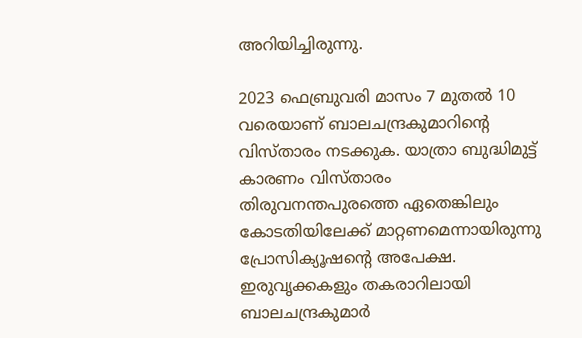അറിയിച്ചിരുന്നു.

2023 ഫെബ്രുവരി മാസം 7 മുതല്‍ 10 വരെയാണ് ബാലചന്ദ്രകുമാറിന്റെ വിസ്താരം നടക്കുക. യാത്രാ ബുദ്ധിമുട്ട് കാരണം വിസ്താരം തിരുവനന്തപുരത്തെ ഏതെങ്കിലും കോടതിയിലേക്ക് മാറ്റണമെന്നായിരുന്നു പ്രോസിക്യൂഷന്റെ അപേക്ഷ. ഇരുവൃക്കകളും തകരാറിലായി ബാലചന്ദ്രകുമാര്‍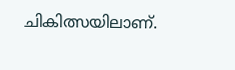ചികിത്സയിലാണ്.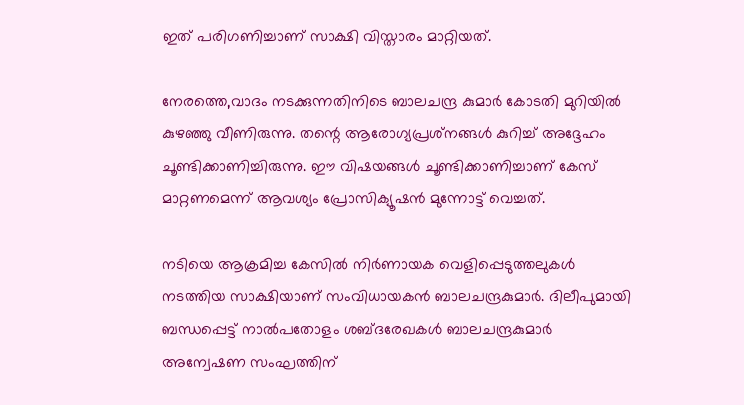ഇത് പരിഗണിച്ചാണ് സാക്ഷി വിസ്താരം മാറ്റിയത്.

നേരത്തെ,വാദം നടക്കുന്നതിനിടെ ബാലചന്ദ്ര കുമാര്‍ കോടതി മുറിയില്‍ കുഴഞ്ഞു വീണിരുന്നു. തന്റെ ആരോഗ്യപ്രശ്‌നങ്ങള്‍ കുറിച്ച് അദ്ദേഹം ചൂണ്ടിക്കാണിച്ചിരുന്നു. ഈ വിഷയങ്ങള്‍ ചൂണ്ടിക്കാണിച്ചാണ് കേസ് മാറ്റണമെന്ന് ആവശ്യം പ്രോസിക്യൂഷന്‍ മുന്നോട്ട് വെച്ചത്.

നടിയെ ആക്രമിച്ച കേസില്‍ നിര്‍ണായക വെളിപ്പെടുത്തലുകള്‍ നടത്തിയ സാക്ഷിയാണ് സംവിധായകന്‍ ബാലചന്ദ്രകുമാര്‍. ദിലീപുമായി ബന്ധപ്പെട്ട് നാല്‍പതോളം ശബ്ദരേഖകള്‍ ബാലചന്ദ്രകുമാര്‍ അന്വേഷണ സംഘത്തിന്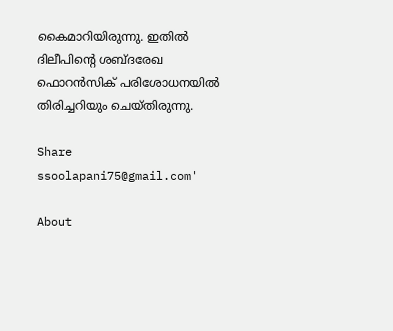കൈമാറിയിരുന്നു. ഇതില്‍ ദിലീപിന്റെ ശബ്ദരേഖ ഫൊറന്‍സിക് പരിശോധനയില്‍ തിരിച്ചറിയും ചെയ്തിരുന്നു.

Share
ssoolapani75@gmail.com'

About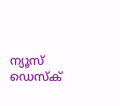ന്യൂസ് ഡെസ്ക്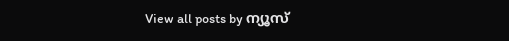View all posts by ന്യൂസ്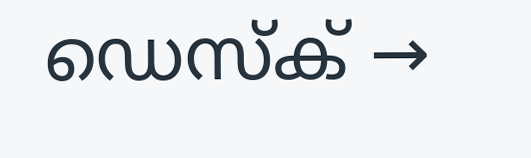ഡെസ്ക് →